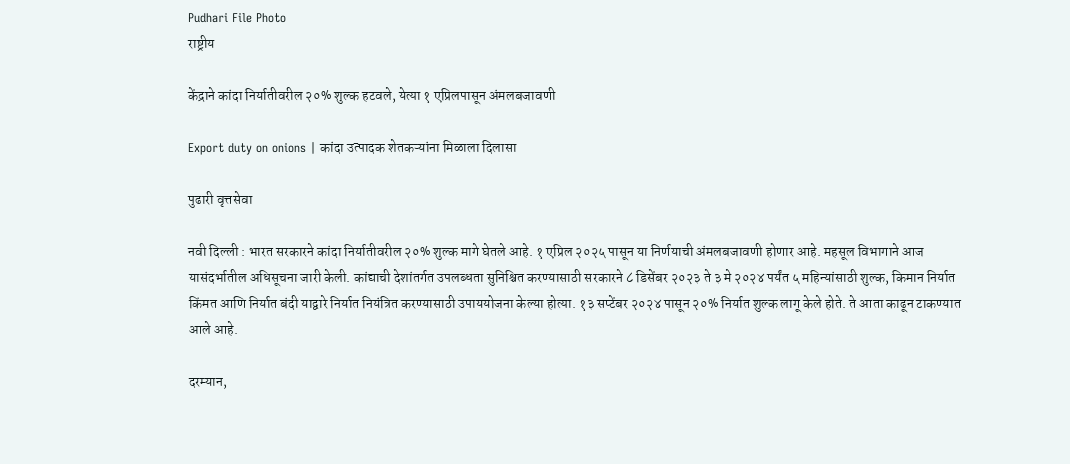Pudhari File Photo
राष्ट्रीय

केंद्राने कांदा निर्यातीवरील २०% शुल्क हटवले, येत्या १ एप्रिलपासून अंमलबजावणी

Export duty on onions | कांदा उत्‍पादक शेतकऱ्यांना मिळाला दिलासा

पुढारी वृत्तसेवा

नवी दिल्ली : भारत सरकारने कांदा निर्यातीवरील २०% शुल्क मागे घेतले आहे. १ एप्रिल २०२५ पासून या निर्णयाची अंमलबजावणी होणार आहे. महसूल विभागाने आज यासंदर्भातील अधिसूचना जारी केली. कांद्याची देशांतर्गत उपलब्धता सुनिश्चित करण्यासाठी सरकारने ८ डिसेंबर २०२३ ते ३ मे २०२४ पर्यंत ५ महिन्यांसाठी शुल्क, किमान निर्यात किंमत आणि निर्यात बंदी याद्वारे निर्यात नियंत्रित करण्यासाठी उपाययोजना केल्या होत्या. १३ सप्टेंबर २०२४ पासून २०% निर्यात शुल्क लागू केले होते. ते आता काढून टाकण्यात आले आहे.

दरम्यान,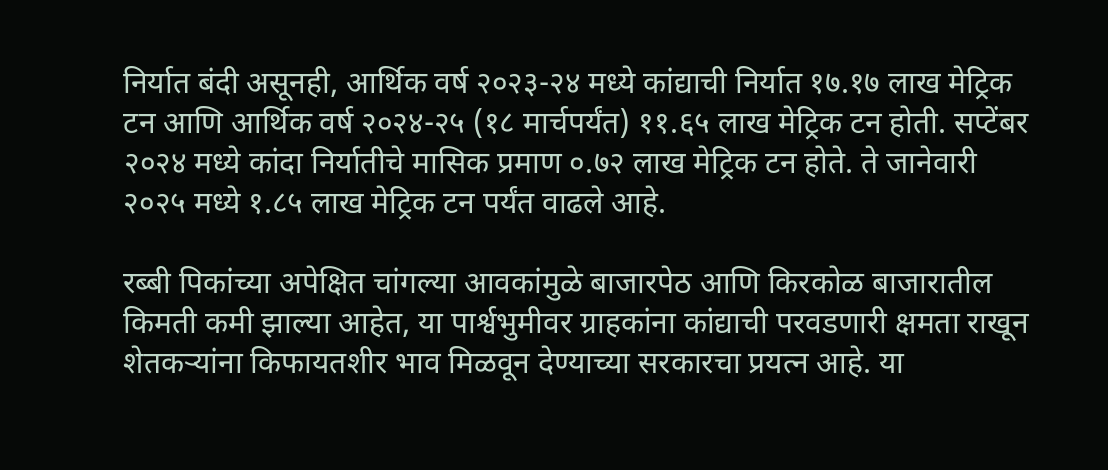निर्यात बंदी असूनही, आर्थिक वर्ष २०२३-२४ मध्ये कांद्याची निर्यात १७.१७ लाख मेट्रिक टन आणि आर्थिक वर्ष २०२४-२५ (१८ मार्चपर्यंत) ११.६५ लाख मेट्रिक टन होती. सप्टेंबर २०२४ मध्ये कांदा निर्यातीचे मासिक प्रमाण ०.७२ लाख मेट्रिक टन होते. ते जानेवारी २०२५ मध्ये १.८५ लाख मेट्रिक टन पर्यंत वाढले आहे.

रब्बी पिकांच्या अपेक्षित चांगल्या आवकांमुळे बाजारपेठ आणि किरकोळ बाजारातील किमती कमी झाल्या आहेत, या पार्श्वभुमीवर ग्राहकांना कांद्याची परवडणारी क्षमता राखून शेतकऱ्यांना किफायतशीर भाव मिळवून देण्याच्या सरकारचा प्रयत्न आहे. या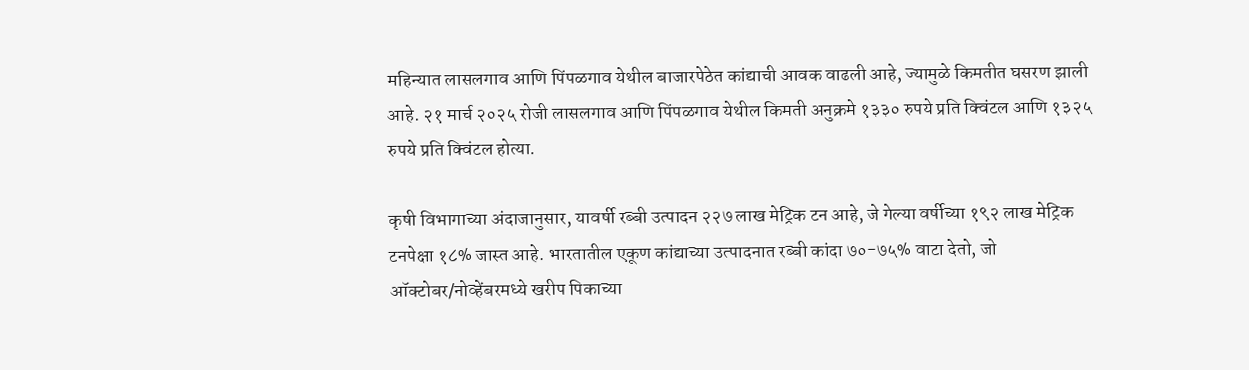महिन्यात लासलगाव आणि पिंपळगाव येथील बाजारपेठेत कांद्याची आवक वाढली आहे, ज्यामुळे किमतीत घसरण झाली आहे. २१ मार्च २०२५ रोजी लासलगाव आणि पिंपळगाव येथील किमती अनुक्रमे १३३० रुपये प्रति क्विंटल आणि १३२५ रुपये प्रति क्विंटल होत्या.

कृषी विभागाच्या अंदाजानुसार, यावर्षी रब्बी उत्पादन २२७ लाख मेट्रिक टन आहे, जे गेल्या वर्षीच्या १९२ लाख मेट्रिक टनपेक्षा १८% जास्त आहे. भारतातील एकूण कांद्याच्या उत्पादनात रब्बी कांदा ७०-७५% वाटा देतो, जो ऑक्टोबर/नोव्हेंबरमध्ये खरीप पिकाच्या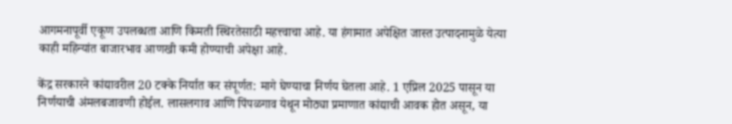आगमनापूर्वी एकूण उपलब्धता आणि किमती स्थिरतेसाठी महत्त्वाचा आहे. या हंगामात अपेक्षित जास्त उत्पादनामुळे येत्या काही महिन्यांत बाजारभाव आणखी कमी होण्याची अपेक्षा आहे.

केंद्र सरकारने कांद्यावरील 20 टक्के निर्यात कर संपूर्णत: मागे घेण्याचा निर्णय घेतला आहे. 1 एप्रिल 2025 पासून या निर्णयाची अंमलबजावणी होईल. लासलगाव आणि पिंपळगाव येथून मोठ्या प्रमाणात कांद्याची आवक होत असून, या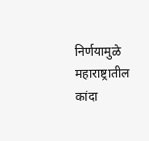निर्णयामुळे महाराष्ट्रातील कांदा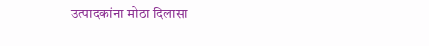उत्पादकांना मोठा दिलासा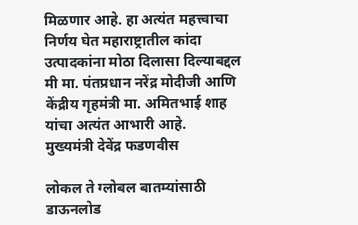मिळणार आहे. हा अत्यंत महत्त्वाचा निर्णय घेत महाराष्ट्रातील कांदा उत्पादकांना मोठा दिलासा दिल्याबद्दल मी मा. पंतप्रधान नरेंद्र मोदीजी आणि केंद्रीय गृहमंत्री मा. अमितभाई शाह यांचा अत्यंत आभारी आहे.
मुख्यमंत्री देवेंद्र फडणवीस

लोकल ते ग्लोबल बातम्यांसाठी डाऊनलोड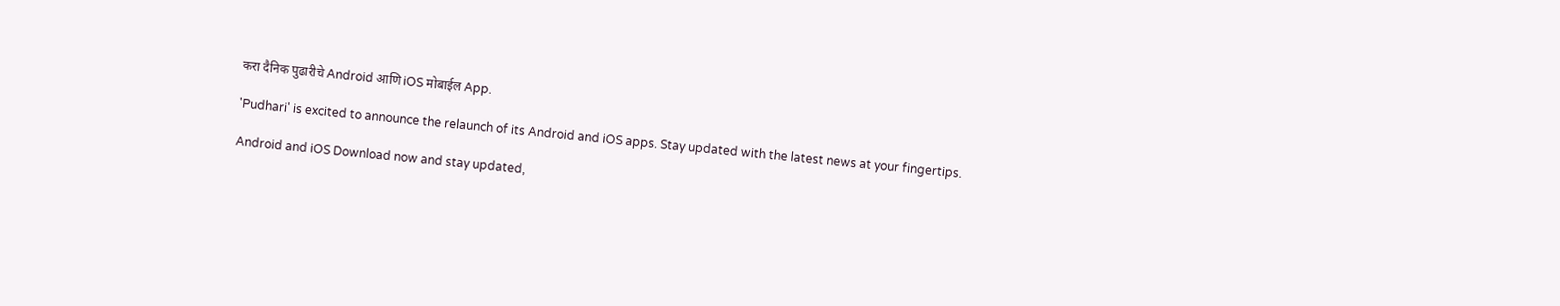करा दैनिक पुढारीचे Android आणि iOS मोबाईल App.

'Pudhari' is excited to announce the relaunch of its Android and iOS apps. Stay updated with the latest news at your fingertips.

Android and iOS Download now and stay updated,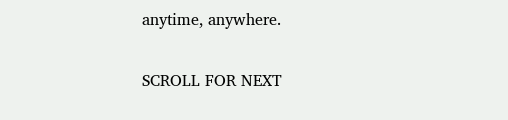anytime, anywhere.

SCROLL FOR NEXT